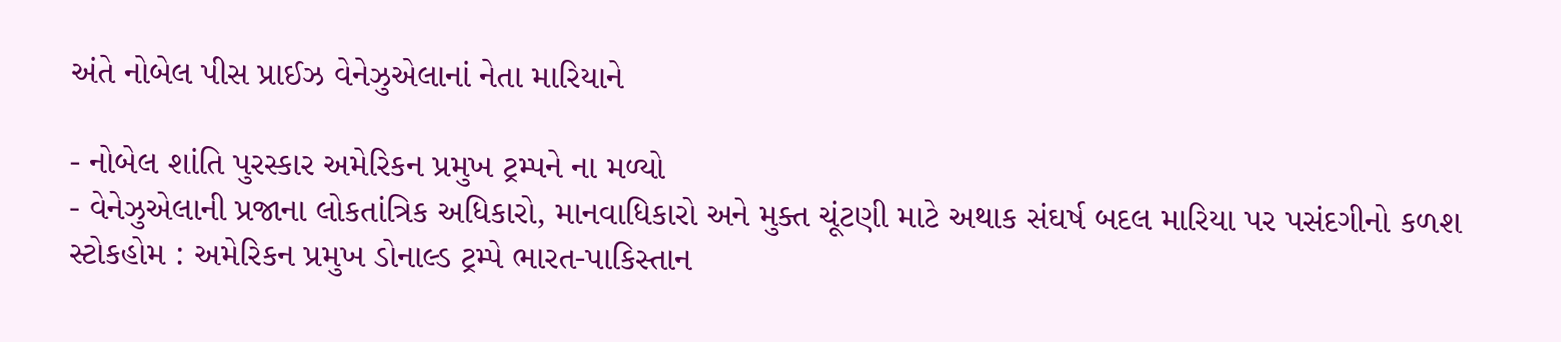અંતે નોબેલ પીસ પ્રાઈઝ વેનેઝુએલાનાં નેતા મારિયાને

- નોબેલ શાંતિ પુરસ્કાર અમેરિકન પ્રમુખ ટ્રમ્પને ના મળ્યો
- વેનેઝુએલાની પ્રજાના લોકતાંત્રિક અધિકારો, માનવાધિકારો અને મુક્ત ચૂંટણી માટે અથાક સંઘર્ષ બદલ મારિયા પર પસંદગીનો કળશ
સ્ટોકહોમ : અમેરિકન પ્રમુખ ડોનાલ્ડ ટ્રમ્પે ભારત-પાકિસ્તાન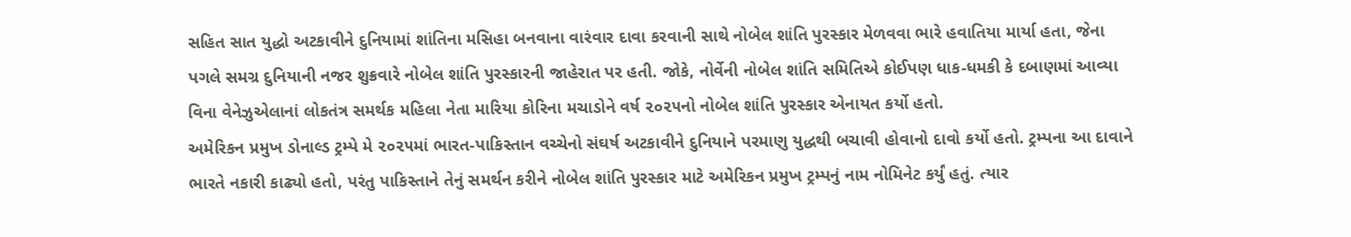સહિત સાત યુદ્ધો અટકાવીને દુનિયામાં શાંતિના મસિહા બનવાના વારંવાર દાવા કરવાની સાથે નોબેલ શાંતિ પુરસ્કાર મેળવવા ભારે હવાતિયા માર્યા હતા, જેના પગલે સમગ્ર દુનિયાની નજર શુક્રવારે નોબેલ શાંતિ પુરસ્કારની જાહેરાત પર હતી. જોકે, નોર્વેની નોબેલ શાંતિ સમિતિએ કોઈપણ ધાક-ધમકી કે દબાણમાં આવ્યા વિના વેનેઝુએલાનાં લોકતંત્ર સમર્થક મહિલા નેતા મારિયા કોરિના મચાડોને વર્ષ ૨૦૨૫નો નોબેલ શાંતિ પુરસ્કાર એનાયત કર્યો હતો.
અમેરિકન પ્રમુખ ડોનાલ્ડ ટ્રમ્પે મે ૨૦૨૫માં ભારત-પાકિસ્તાન વચ્ચેનો સંઘર્ષ અટકાવીને દુનિયાને પરમાણુ યુદ્ધથી બચાવી હોવાનો દાવો કર્યો હતો. ટ્રમ્પના આ દાવાને ભારતે નકારી કાઢ્યો હતો, પરંતુ પાકિસ્તાને તેનું સમર્થન કરીને નોબેલ શાંતિ પુરસ્કાર માટે અમેરિકન પ્રમુખ ટ્રમ્પનું નામ નોમિનેટ કર્યું હતું. ત્યાર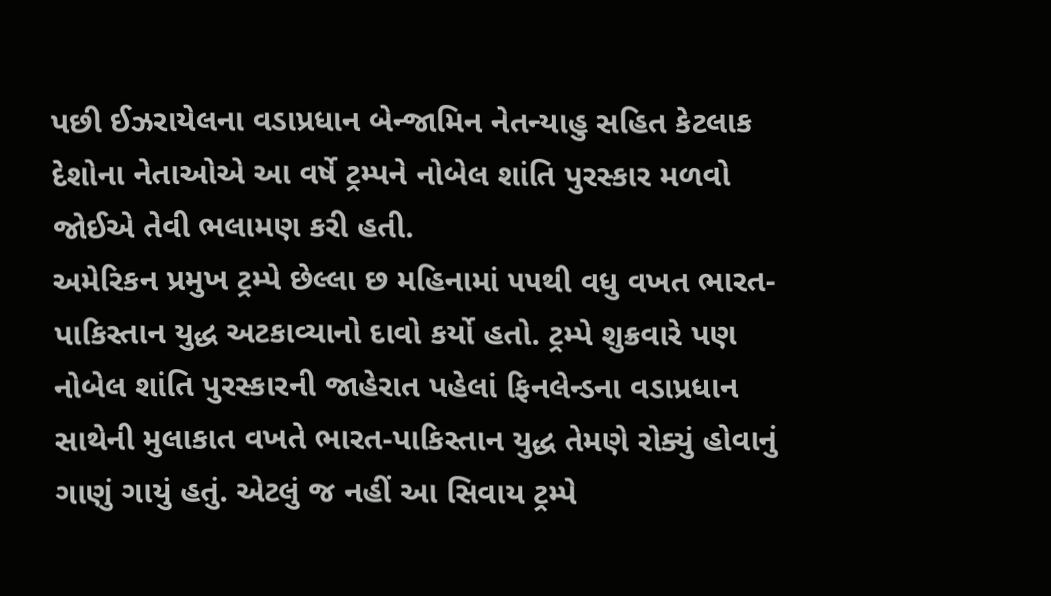પછી ઈઝરાયેલના વડાપ્રધાન બેન્જામિન નેતન્યાહુ સહિત કેટલાક દેશોના નેતાઓએ આ વર્ષે ટ્રમ્પને નોબેલ શાંતિ પુરસ્કાર મળવો જોઈએ તેવી ભલામણ કરી હતી.
અમેરિકન પ્રમુખ ટ્રમ્પે છેલ્લા છ મહિનામાં ૫૫થી વધુ વખત ભારત-પાકિસ્તાન યુદ્ધ અટકાવ્યાનો દાવો કર્યો હતો. ટ્રમ્પે શુક્રવારે પણ નોબેલ શાંતિ પુરસ્કારની જાહેરાત પહેલાં ફિનલેન્ડના વડાપ્રધાન સાથેની મુલાકાત વખતે ભારત-પાકિસ્તાન યુદ્ધ તેમણે રોક્યું હોવાનું ગાણું ગાયું હતું. એટલું જ નહીં આ સિવાય ટ્રમ્પે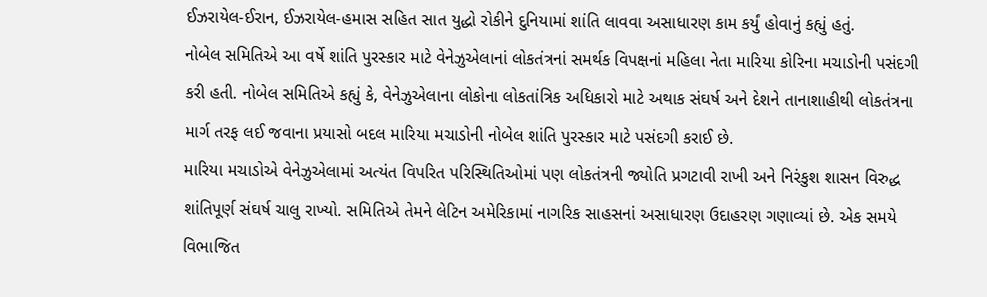ઈઝરાયેલ-ઈરાન, ઈઝરાયેલ-હમાસ સહિત સાત યુદ્ધો રોકીને દુનિયામાં શાંતિ લાવવા અસાધારણ કામ કર્યું હોવાનું કહ્યું હતું.
નોબેલ સમિતિએ આ વર્ષે શાંતિ પુરસ્કાર માટે વેનેઝુએલાનાં લોકતંત્રનાં સમર્થક વિપક્ષનાં મહિલા નેતા મારિયા કોરિના મચાડોની પસંદગી કરી હતી. નોબેલ સમિતિએ કહ્યું કે, વેનેઝુએલાના લોકોના લોકતાંત્રિક અધિકારો માટે અથાક સંઘર્ષ અને દેશને તાનાશાહીથી લોકતંત્રના માર્ગ તરફ લઈ જવાના પ્રયાસો બદલ મારિયા મચાડોની નોબેલ શાંતિ પુરસ્કાર માટે પસંદગી કરાઈ છે.
મારિયા મચાડોએ વેનેઝુએલામાં અત્યંત વિપરિત પરિસ્થિતિઓમાં પણ લોકતંત્રની જ્યોતિ પ્રગટાવી રાખી અને નિરંકુશ શાસન વિરુદ્ધ શાંતિપૂર્ણ સંઘર્ષ ચાલુ રાખ્યો. સમિતિએ તેમને લેટિન અમેરિકામાં નાગરિક સાહસનાં અસાધારણ ઉદાહરણ ગણાવ્યાં છે. એક સમયે વિભાજિત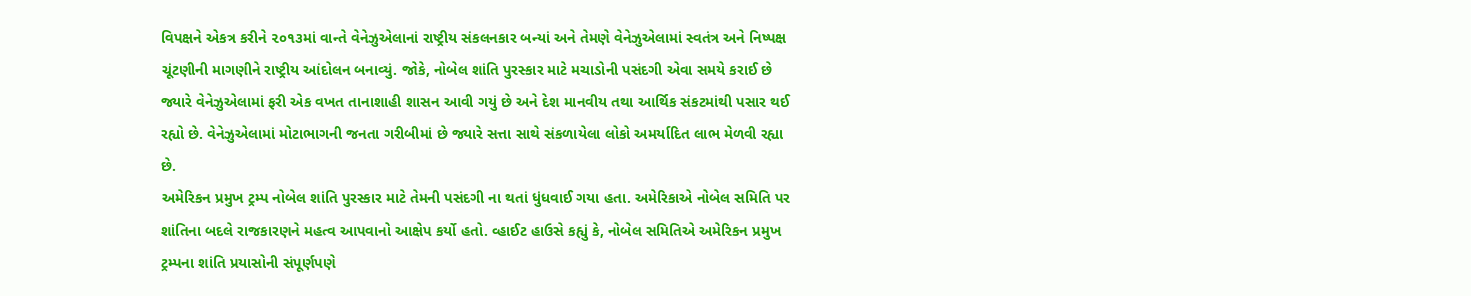વિપક્ષને એકત્ર કરીને ૨૦૧૩માં વાન્તે વેનેઝુએલાનાં રાષ્ટ્રીય સંકલનકાર બન્યાં અને તેમણે વેનેઝુએલામાં સ્વતંત્ર અને નિષ્પક્ષ ચૂંટણીની માગણીને રાષ્ટ્રીય આંદોલન બનાવ્યું. જોકે, નોબેલ શાંતિ પુરસ્કાર માટે મચાડોની પસંદગી એવા સમયે કરાઈ છે જ્યારે વેનેઝુએલામાં ફરી એક વખત તાનાશાહી શાસન આવી ગયું છે અને દેશ માનવીય તથા આર્થિક સંકટમાંથી પસાર થઈ રહ્યો છે. વેનેઝુએલામાં મોટાભાગની જનતા ગરીબીમાં છે જ્યારે સત્તા સાથે સંકળાયેલા લોકો અમર્યાદિત લાભ મેળવી રહ્યા છે.
અમેરિકન પ્રમુખ ટ્રમ્પ નોબેલ શાંતિ પુરસ્કાર માટે તેમની પસંદગી ના થતાં ધુંધવાઈ ગયા હતા. અમેરિકાએ નોબેલ સમિતિ પર શાંતિના બદલે રાજકારણને મહત્વ આપવાનો આક્ષેપ કર્યો હતો. વ્હાઈટ હાઉસે કહ્યું કે, નોબેલ સમિતિએ અમેરિકન પ્રમુખ ટ્રમ્પના શાંતિ પ્રયાસોની સંપૂર્ણપણે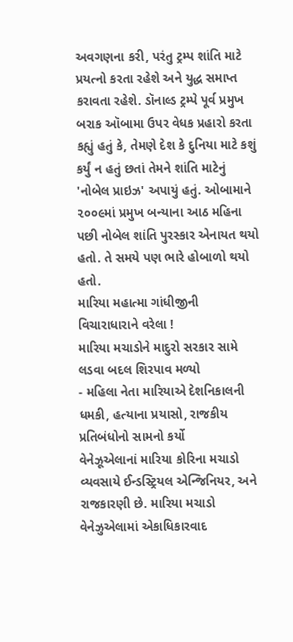અવગણના કરી, પરંતુ ટ્રમ્પ શાંતિ માટે પ્રયત્નો કરતા રહેશે અને યુદ્ધ સમાપ્ત કરાવતા રહેશે. ડૉનાલ્ડ ટ્રમ્પે પૂર્વ પ્રમુખ બરાક ઑબામા ઉપર વેધક પ્રહારો કરતા કહ્યું હતું કે, તેમણે દેશ કે દુનિયા માટે કશું કર્યું ન હતું છતાં તેમને શાંતિ માટેનું 'નોબેલ પ્રાઇઝ' અપાયું હતું. ઓબામાને ૨૦૦૯માં પ્રમુખ બન્યાના આઠ મહિના પછી નોબેલ શાંતિ પુરસ્કાર એનાયત થયો હતો. તે સમયે પણ ભારે હોબાળો થયો હતો.
મારિયા મહાત્મા ગાંધીજીની વિચારાધારાને વરેલા !
મારિયા મચાડોને માદુરો સરકાર સામે લડવા બદલ શિરપાવ મળ્યો
- મહિલા નેતા મારિયાએ દેશનિકાલની ધમકી, હત્યાના પ્રયાસો, રાજકીય પ્રતિબંધોનો સામનો કર્યો
વેનેઝૂએલાનાં મારિયા કોરિના મચાડો વ્યવસાયે ઈન્ડસ્ટ્રિયલ એન્જિનિયર, અને રાજકારણી છે. મારિયા મચાડો વેનેઝુએલામાં એકાધિકારવાદ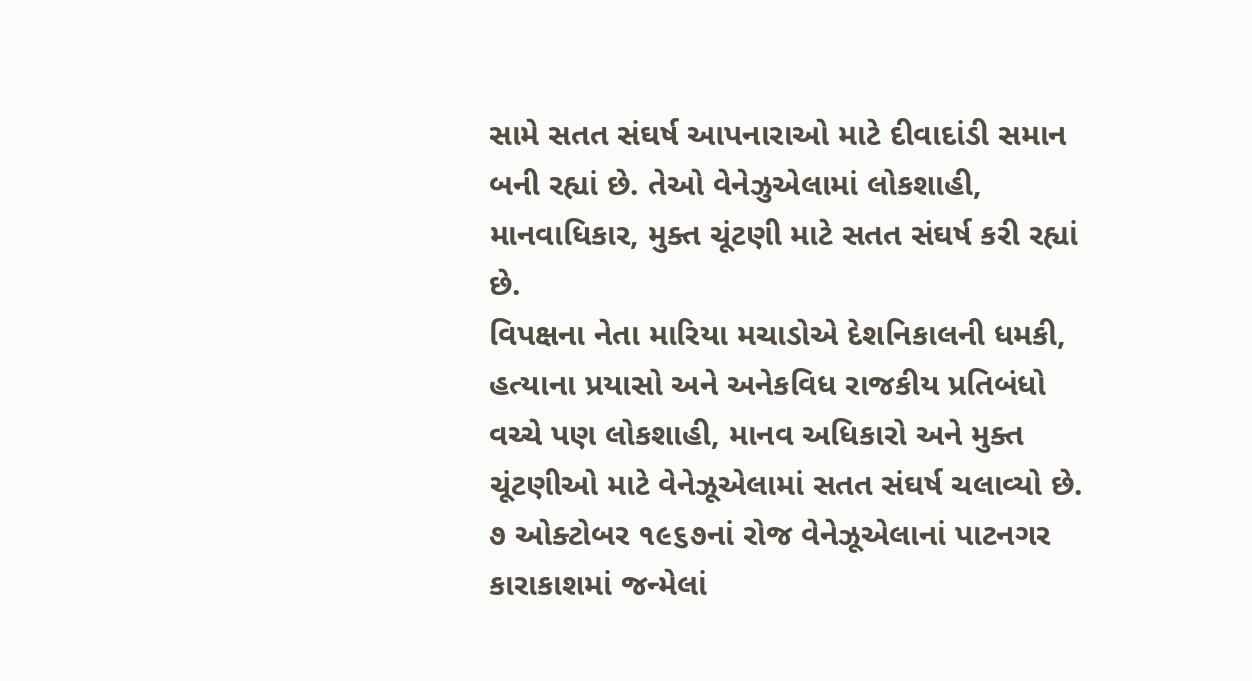સામે સતત સંઘર્ષ આપનારાઓ માટે દીવાદાંડી સમાન બની રહ્યાં છે. તેઓ વેનેઝુએલામાં લોકશાહી, માનવાધિકાર, મુક્ત ચૂંટણી માટે સતત સંઘર્ષ કરી રહ્યાં છે.
વિપક્ષના નેતા મારિયા મચાડોએ દેશનિકાલની ધમકી, હત્યાના પ્રયાસો અને અનેકવિધ રાજકીય પ્રતિબંધો વચ્ચે પણ લોકશાહી, માનવ અધિકારો અને મુક્ત ચૂંટણીઓ માટે વેનેઝૂએલામાં સતત સંઘર્ષ ચલાવ્યો છે. ૭ ઓક્ટોબર ૧૯૬૭નાં રોજ વેનેઝૂએલાનાં પાટનગર કારાકાશમાં જન્મેલાં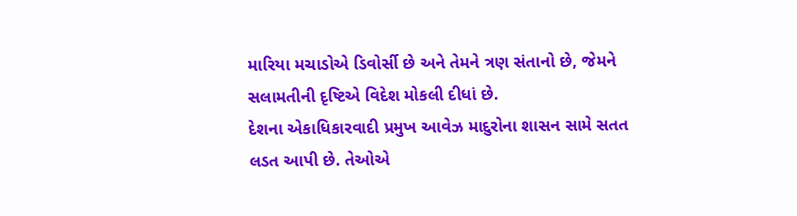મારિયા મચાડોએ ડિવોર્સી છે અને તેમને ત્રણ સંતાનો છે, જેમને સલામતીની દૃષ્ટિએ વિદેશ મોકલી દીધાં છે.
દેશના એકાધિકારવાદી પ્રમુખ આવેઝ માદુરોના શાસન સામે સતત લડત આપી છે. તેઓએ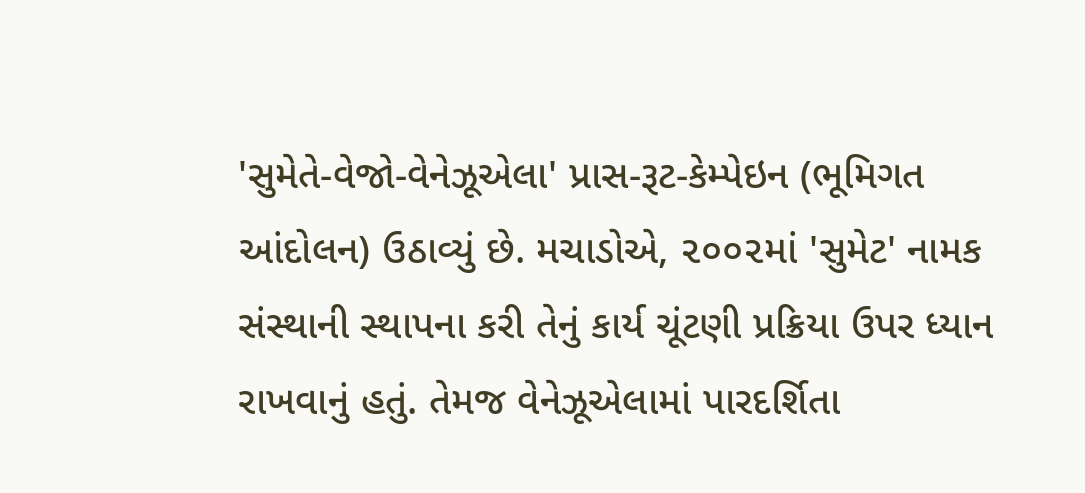'સુમેતે-વેજો-વેનેઝૂએલા' પ્રાસ-રૂટ-કેમ્પેઇન (ભૂમિગત આંદોલન) ઉઠાવ્યું છે. મચાડોએ, ૨૦૦૨માં 'સુમેટ' નામક સંસ્થાની સ્થાપના કરી તેનું કાર્ય ચૂંટણી પ્રક્રિયા ઉપર ધ્યાન રાખવાનું હતું. તેમજ વેનેઝૂએલામાં પારદર્શિતા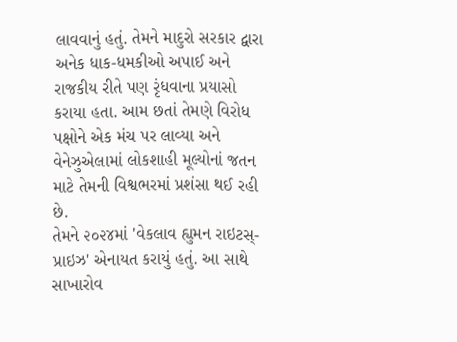લાવવાનું હતું. તેમને માદુરો સરકાર દ્વારા અનેક ધાક-ધમકીઓ અપાઈ અને રાજકીય રીતે પણ રૃંધવાના પ્રયાસો કરાયા હતા. આમ છતાં તેમણે વિરોધ પક્ષોને એક મંચ પર લાવ્યા અને વેનેઝુએલામાં લોકશાહી મૂલ્યોનાં જતન માટે તેમની વિશ્વભરમાં પ્રશંસા થઈ રહી છે.
તેમને ૨૦૨૪માં 'વેકલાવ હ્યુમન રાઇટસ્-પ્રાઇઝ' એનાયત કરાયું હતું. આ સાથે સાખારોવ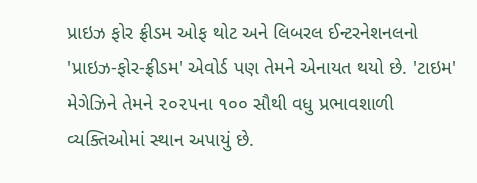પ્રાઇઝ ફોર ફ્રીડમ ઓફ થોટ અને લિબરલ ઈન્ટરનેશનલનો 'પ્રાઇઝ-ફોર-ફ્રીડમ' એવોર્ડ પણ તેમને એનાયત થયો છે. 'ટાઇમ' મેગેઝિને તેમને ૨૦૨૫ના ૧૦૦ સૌથી વધુ પ્રભાવશાળી વ્યક્તિઓમાં સ્થાન અપાયું છે.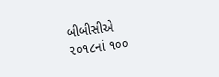બીબીસીએ ૨૦૧૮નાં ૧૦૦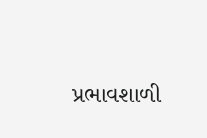પ્રભાવશાળી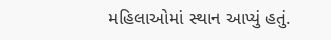મહિલાઓમાં સ્થાન આપ્યું હતું.